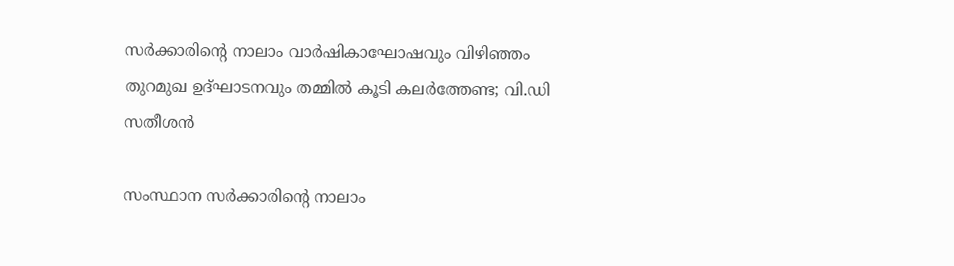സർക്കാരിന്റെ നാലാം വാർഷികാഘോഷവും വിഴിഞ്ഞം തുറമുഖ ഉദ്ഘാടനവും തമ്മിൽ കൂടി കലർത്തേണ്ട; വി.ഡി സതീശൻ

സംസ്ഥാന സർക്കാരിന്റെ നാലാം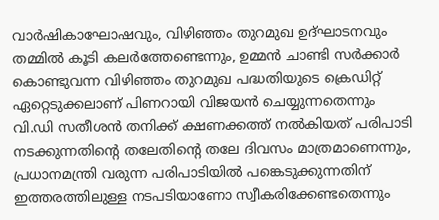വാർഷികാഘോഷവും, വിഴിഞ്ഞം തുറമുഖ ഉദ്ഘാടനവും തമ്മിൽ കൂടി കലർത്തേണ്ടെന്നും, ഉമ്മൻ ചാണ്ടി സർക്കാർ കൊണ്ടുവന്ന വിഴിഞ്ഞം തുറമുഖ പദ്ധതിയുടെ ക്രെഡിറ്റ് ഏറ്റെടുക്കലാണ് പിണറായി വിജയൻ ചെയ്യുന്നതെന്നും വി.ഡി സതീശൻ തനിക്ക് ക്ഷണക്കത്ത് നൽകിയത് പരിപാടി നടക്കുന്നതിന്റെ തലേതിൻ്റെ തലേ ദിവസം മാത്രമാണെന്നും, പ്രധാനമന്ത്രി വരുന്ന പരിപാടിയിൽ പങ്കെടുക്കുന്നതിന് ഇത്തരത്തിലുള്ള നടപടിയാണോ സ്വീകരിക്കേണ്ടതെന്നും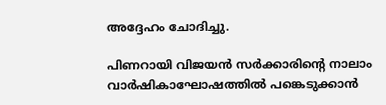അദ്ദേഹം ചോദിച്ചു.

പിണറായി വിജയൻ സർക്കാരിന്റെ നാലാം വാർഷികാഘോഷത്തിൽ പങ്കെടുക്കാൻ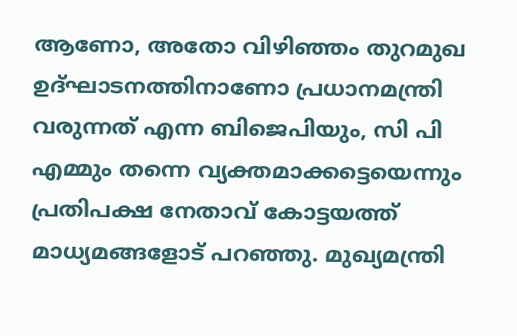ആണോ, അതോ വിഴിഞ്ഞം തുറമുഖ ഉദ്ഘാടനത്തിനാണോ പ്രധാനമന്ത്രി വരുന്നത് എന്ന ബിജെപിയും, സി പി എമ്മും തന്നെ വ്യക്തമാക്കട്ടെയെന്നും പ്രതിപക്ഷ നേതാവ് കോട്ടയത്ത് മാധ്യമങ്ങളോട് പറഞ്ഞു. മുഖ്യമന്ത്രി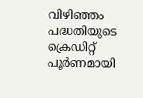വിഴിഞ്ഞം പദ്ധതിയുടെ ക്രെഡിറ്റ് പൂർണമായി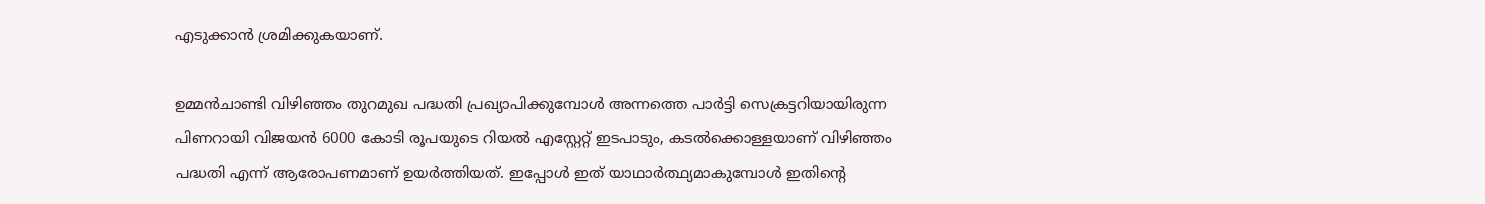എടുക്കാൻ ശ്രമിക്കുകയാണ്.

ഉമ്മൻചാണ്ടി വിഴിഞ്ഞം തുറമുഖ പദ്ധതി പ്രഖ്യാപിക്കുമ്പോൾ അന്നത്തെ പാർട്ടി സെക്രട്ടറിയായിരുന്ന പിണറായി വിജയൻ 6000 കോടി രൂപയുടെ റിയൽ എസ്റ്റേറ്റ് ഇടപാടും, കടൽക്കൊള്ളയാണ് വിഴിഞ്ഞം പദ്ധതി എന്ന് ആരോപണമാണ് ഉയർത്തിയത്. ഇപ്പോൾ ഇത് യാഥാർത്ഥ്യമാകുമ്പോൾ ഇതിന്റെ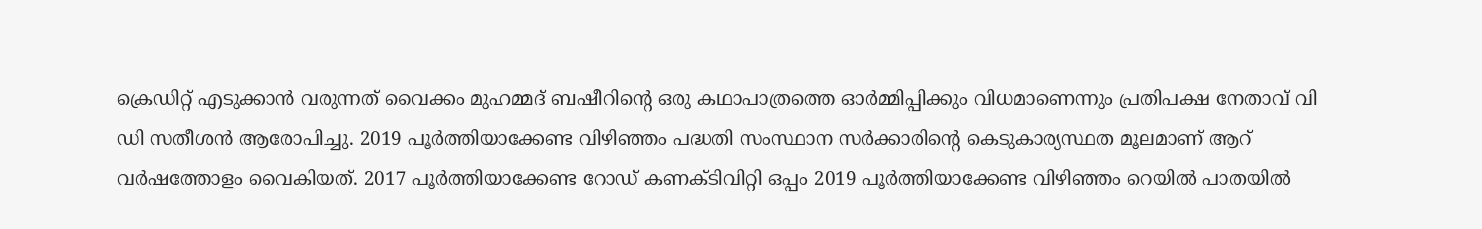ക്രെഡിറ്റ് എടുക്കാൻ വരുന്നത് വൈക്കം മുഹമ്മദ് ബഷീറിൻ്റെ ഒരു കഥാപാത്രത്തെ ഓർമ്മിപ്പിക്കും വിധമാണെന്നും പ്രതിപക്ഷ നേതാവ് വി ഡി സതീശൻ ആരോപിച്ചു. 2019 പൂർത്തിയാക്കേണ്ട വിഴിഞ്ഞം പദ്ധതി സംസ്ഥാന സർക്കാരിന്റെ കെടുകാര്യസ്ഥത മൂലമാണ് ആറ് വർഷത്തോളം വൈകിയത്. 2017 പൂർത്തിയാക്കേണ്ട റോഡ് കണക്ടിവിറ്റി ഒപ്പം 2019 പൂർത്തിയാക്കേണ്ട വിഴിഞ്ഞം റെയിൽ പാതയിൽ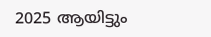2025 ആയിട്ടും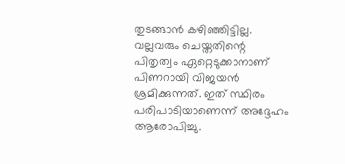തുടങ്ങാൻ കഴിഞ്ഞിട്ടില്ല. വല്ലവരും ചെയ്തതിന്റെ പിതൃത്വം ഏറ്റെടുക്കാനാണ് പിണറായി വിജയൻ ശ്രമിക്കുന്നത്. ഇത് സ്ഥിരം പരിപാടിയാണെന്ന് അദ്ദേഹം ആരോപിച്ചു.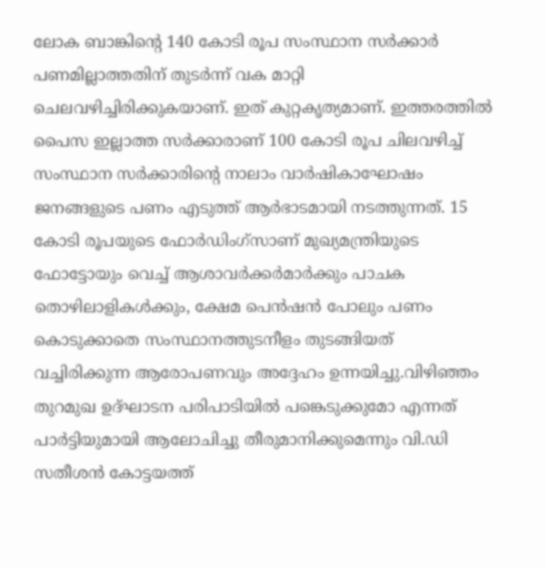ലോക ബാങ്കിൻ്റെ 140 കോടി രൂപ സംസ്ഥാന സർക്കാർ പണമില്ലാത്തതിന് തുടർന്ന് വക മാറ്റി ചെലവഴിച്ചിരിക്കുകയാണ്. ഇത് കുറ്റകൃത്യമാണ്. ഇത്തരത്തിൽ പൈസ ഇല്ലാത്ത സർക്കാരാണ് 100 കോടി രൂപ ചിലവഴിച്ച് സംസ്ഥാന സർക്കാരിൻ്റെ നാലാം വാർഷികാഘോഷം ജനങ്ങളുടെ പണം എടുത്ത് ആർഭാടമായി നടത്തുന്നത്. 15 കോടി രൂപയുടെ ഫോർഡിംഗ്സാണ് മുഖ്യമന്ത്രിയുടെ ഫോട്ടോയും വെച്ച് ആശാവർക്കർമാർക്കും പാചക തൊഴിലാളികൾക്കും, ക്ഷേമ പെൻഷൻ പോലും പണം കൊടുക്കാതെ സംസ്ഥാനത്തുടനീളം തുടങ്ങിയത് വച്ചിരിക്കുന്ന ആരോപണവും അദ്ദേഹം ഉന്നയിച്ചു.വിഴിഞ്ഞം തുറമുഖ ഉദ്ഘാടന പരിപാടിയിൽ പങ്കെടുക്കുമോ എന്നത് പാർട്ടിയുമായി ആലോചിച്ചു തീരുമാനിക്കുമെന്നും വി.ഡി സതീശൻ കോട്ടയത്ത്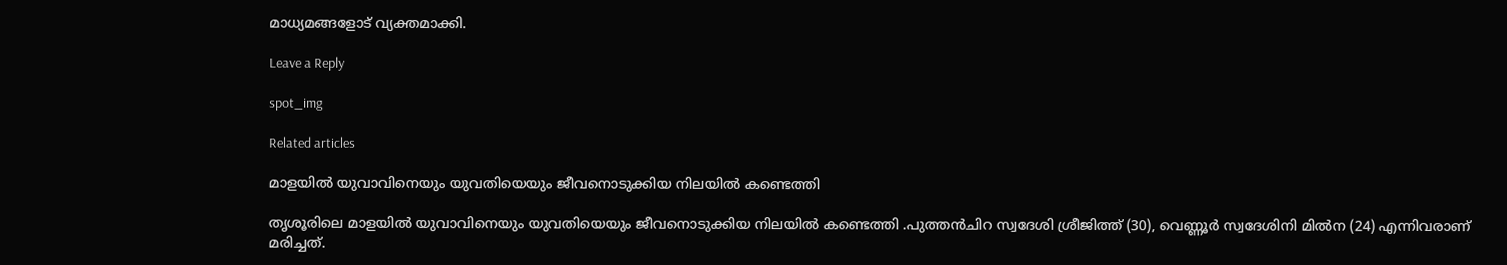മാധ്യമങ്ങളോട് വ്യക്തമാക്കി.

Leave a Reply

spot_img

Related articles

മാളയിൽ യുവാവിനെയും യുവതിയെയും ജീവനൊടുക്കിയ നിലയിൽ കണ്ടെത്തി

തൃശൂരിലെ മാളയിൽ യുവാവിനെയും യുവതിയെയും ജീവനൊടുക്കിയ നിലയിൽ കണ്ടെത്തി .പുത്തൻചിറ സ്വദേശി ശ്രീജിത്ത്‌ (30), വെണ്ണൂർ സ്വദേശിനി മിൽന (24) എന്നിവരാണ് മരിച്ചത്.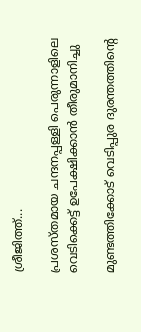ശ്രീജിത്ത്...

പ്രശസ്തമായ ചന്ദനപ്പള്ളി പെരുന്നാളിലെ വെടിക്കെട്ട് ഉപേക്ഷിക്കാൻ തീരുമാനിച്ചു

മുണ്ടത്തിക്കോട് വെടിപ്പുര ദുരന്തത്തിന്റെ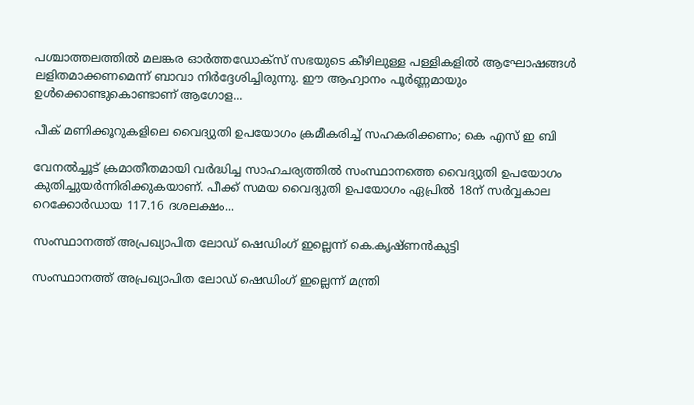പശ്ചാത്തലത്തില്‍ മലങ്കര ഓർത്തഡോക്സ് സഭയുടെ കീഴിലുള്ള പള്ളികളില്‍ ആഘോഷങ്ങള്‍ ലളിതമാക്കണമെന്ന് ബാവാ നിർദ്ദേശിച്ചിരുന്നു. ഈ ആഹ്വാനം പൂർണ്ണമായും ഉള്‍ക്കൊണ്ടുകൊണ്ടാണ് ആഗോള...

പീക് മണിക്കൂറുകളിലെ വൈദ്യുതി ഉപയോഗം ക്രമീകരിച്ച് സഹകരിക്കണം; കെ എസ് ഇ ബി

വേനൽച്ചൂട് ക്രമാതീതമായി വർദ്ധിച്ച സാഹചര്യത്തിൽ സംസ്ഥാനത്തെ വൈദ്യുതി ഉപയോഗം കുതിച്ചുയർന്നിരിക്കുകയാണ്. പീക്ക് സമയ വൈദ്യുതി ഉപയോഗം ഏപ്രിൽ 18ന് സർവ്വകാല റെക്കോർഡായ 117.16 ദശലക്ഷം...

സംസ്ഥാനത്ത് അപ്രഖ്യാപിത ലോഡ് ഷെഡിംഗ് ഇല്ലെന്ന് കെ.കൃഷ്ണൻകുട്ടി

സംസ്ഥാനത്ത് അപ്രഖ്യാപിത ലോഡ് ഷെഡിംഗ് ഇല്ലെന്ന് മന്ത്രി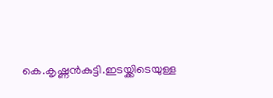കെ.കൃഷ്ണൻകുട്ടി.ഇടയ്ക്കിടെയുള്ള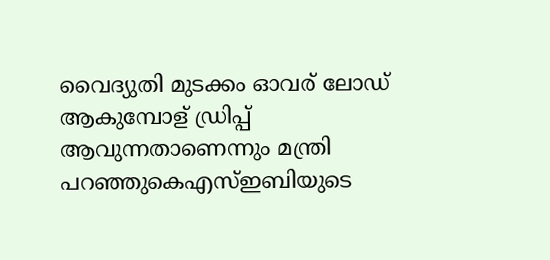വൈദ്യുതി മുടക്കം ഓവര് ലോഡ് ആകുമ്പോള് ഡ്രിപ്പ് ആവുന്നതാണെന്നും മന്ത്രി പറഞ്ഞുകെഎസ്‌ഇബിയുടെ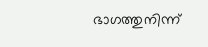ഭാഗത്തുനിന്ന്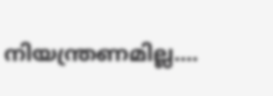നിയന്ത്രണമില്ല....